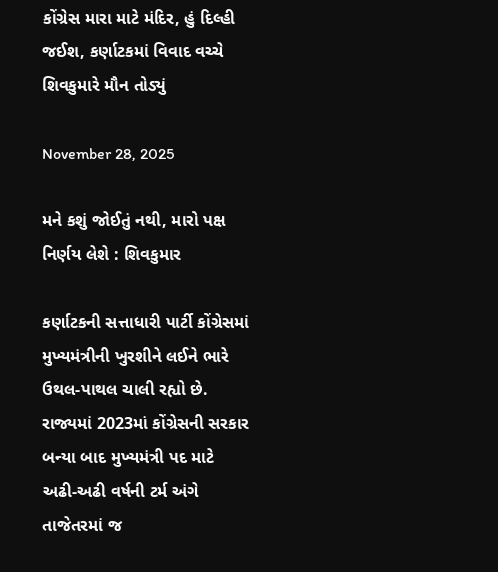કોંગ્રેસ મારા માટે મંદિર, હું દિલ્હી જઈશ, કર્ણાટકમાં વિવાદ વચ્ચે શિવકુમારે મૌન તોડ્યું

November 28, 2025

મને કશું જોઈતું નથી, મારો પક્ષ નિર્ણય લેશે : શિવકુમાર

કર્ણાટકની સત્તાધારી પાર્ટી કોંગ્રેસમાં મુખ્યમંત્રીની ખુરશીને લઈને ભારે ઉથલ-પાથલ ચાલી રહ્યો છે. રાજ્યમાં 2023માં કોંગ્રેસની સરકાર બન્યા બાદ મુખ્યમંત્રી પદ માટે અઢી-અઢી વર્ષની ટર્મ અંગે તાજેતરમાં જ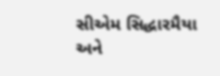સીએમ સિદ્ધારમૈયા અને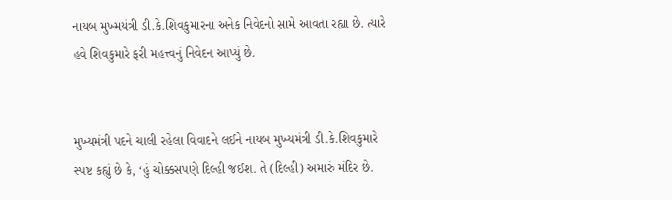નાયબ મુખ્મયંત્રી ડી.કે.શિવકુમારના અનેક નિવેદનો સામે આવતા રહ્યા છે. ત્યારે હવે શિવકુમારે ફરી મહત્ત્વનું નિવેદન આપ્યું છે.


મુખ્યમંત્રી પદને ચાલી રહેલા વિવાદને લઈને નાયબ મુખ્યમંત્રી ડી.કે.શિવકુમારે સ્પષ્ટ કહ્યું છે કે, ‘હું ચોક્કસપણે દિલ્હી જઈશ. તે (દિલ્હી) અમારું મંદિર છે.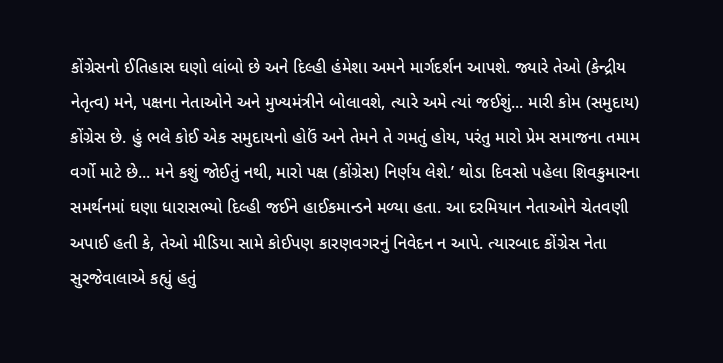કોંગ્રેસનો ઈતિહાસ ઘણો લાંબો છે અને દિલ્હી હંમેશા અમને માર્ગદર્શન આપશે. જ્યારે તેઓ (કેન્દ્રીય નેતૃત્વ) મને, પક્ષના નેતાઓને અને મુખ્યમંત્રીને બોલાવશે, ત્યારે અમે ત્યાં જઈશું... મારી કોમ (સમુદાય) કોંગ્રેસ છે. હું ભલે કોઈ એક સમુદાયનો હોઉં અને તેમને તે ગમતું હોય, પરંતુ મારો પ્રેમ સમાજના તમામ વર્ગો માટે છે... મને કશું જોઈતું નથી, મારો પક્ષ (કોંગ્રેસ) નિર્ણય લેશે.’ થોડા દિવસો પહેલા શિવકુમારના સમર્થનમાં ઘણા ધારાસભ્યો દિલ્હી જઈને હાઈકમાન્ડને મળ્યા હતા. આ દરમિયાન નેતાઓને ચેતવણી અપાઈ હતી કે, તેઓ મીડિયા સામે કોઈપણ કારણવગરનું નિવેદન ન આપે. ત્યારબાદ કોંગ્રેસ નેતા સુરજેવાલાએ કહ્યું હતું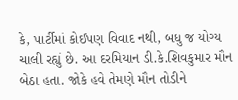કે, પાર્ટીમાં કોઈપણ વિવાદ નથી, બધુ જ યોગ્ય ચાલી રહ્યું છે. આ દરમિયાન ડી.કે.શિવકુમાર મૌન બેઠા હતા. જોકે હવે તેમણે મૌન તોડીને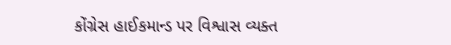કોંગ્રેસ હાઈકમાન્ડ પર વિશ્વાસ વ્યક્ત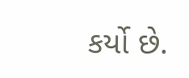કર્યો છે.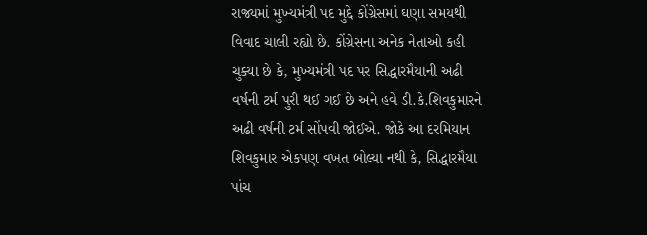રાજ્યમાં મુખ્યમંત્રી પદ મુદ્દે કોંગ્રેસમાં ઘણા સમયથી વિવાદ ચાલી રહ્યો છે. કોંગ્રેસના અનેક નેતાઓ કહી ચુક્યા છે કે, મુખ્યમંત્રી પદ પર સિદ્ધારમૈયાની અઢી વર્ષની ટર્મ પુરી થઈ ગઈ છે અને હવે ડી.કે.શિવકુમારને અઢી વર્ષની ટર્મ સોંપવી જોઈએ. જોકે આ દરમિયાન શિવકુમાર એકપણ વખત બોલ્યા નથી કે, સિદ્ધારમૈયા પાંચ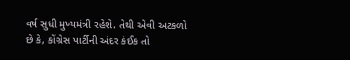વર્ષ સુધી મુખ્યમંત્રી રહેશે. તેથી એવી અટકળો છે કે, કોંગ્રેસ પાર્ટીની અંદર કંઈક તો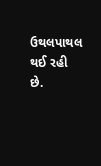ઉથલપાથલ થઈ રહી છે.